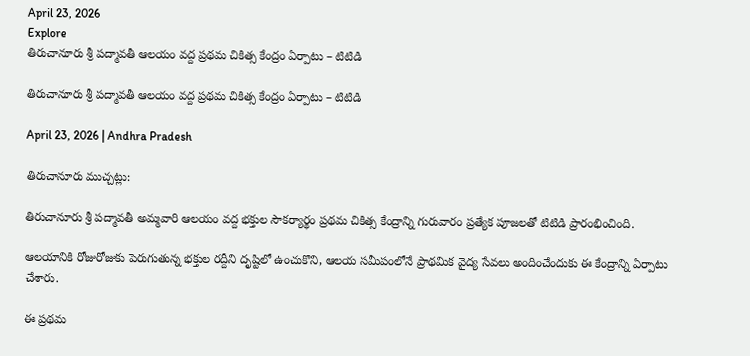April 23, 2026
Explore
తిరుచానూరు శ్రీ పద్మావతీ ఆలయం వద్ద ప్రథమ చికిత్స కేంద్రం ఏర్పాటు – టిటిడి

తిరుచానూరు శ్రీ పద్మావతీ ఆలయం వద్ద ప్రథమ చికిత్స కేంద్రం ఏర్పాటు – టిటిడి

April 23, 2026 | Andhra Pradesh

తిరుచానూరు ముచ్చట్లు:

తిరుచానూరు శ్రీ పద్మావతీ అమ్మవారి ఆలయం వద్ద భక్తుల సౌకర్యార్థం ప్రథమ చికిత్స కేంద్రాన్ని గురువారం ప్రత్యేక పూజలతో టిటిడి ప్రారంభించింది.

ఆలయానికి రోజురోజుకు పెరుగుతున్న భక్తుల రద్దీని దృష్టిలో ఉంచుకొని, ఆలయ సమీపంలోనే ప్రాథమిక వైద్య సేవలు అందించేందుకు ఈ కేంద్రాన్ని ఏర్పాటు చేశారు.

ఈ ప్రథమ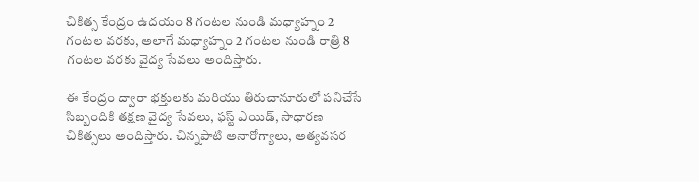చికిత్స కేంద్రం ఉదయం 8 గంటల నుండి మధ్యాహ్నం 2 గంటల వరకు, అలాగే మధ్యాహ్నం 2 గంటల నుండి రాత్రి 8 గంటల వరకు వైద్య సేవలు అందిస్తారు.

ఈ కేంద్రం ద్వారా భక్తులకు మరియు తిరుచానూరులో పనిచేసే సిబ్బందికి తక్షణ వైద్య సేవలు, ఫస్ట్ ఎయిడ్, సాధారణ చికిత్సలు అందిస్తారు. చిన్నపాటి అనారోగ్యాలు, అత్యవసర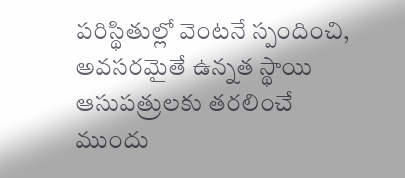పరిస్థితుల్లో వెంటనే స్పందించి, అవసరమైతే ఉన్నత స్థాయి ఆసుపత్రులకు తరలించే ముందు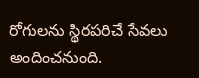రోగులను స్థిరపరిచే సేవలు అందించనుంది.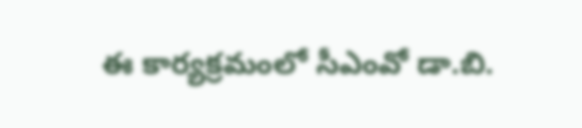ఈ కార్యక్రమంలో సీఎంవో డా.బి.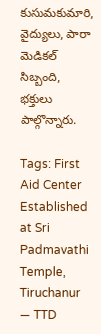కుసుమకుమారి, వైద్యులు, పారా మెడికల్ సిబ్బంది, భక్తులు పాల్గొన్నారు.

Tags: First Aid Center Established at Sri Padmavathi Temple, Tiruchanur — TTD